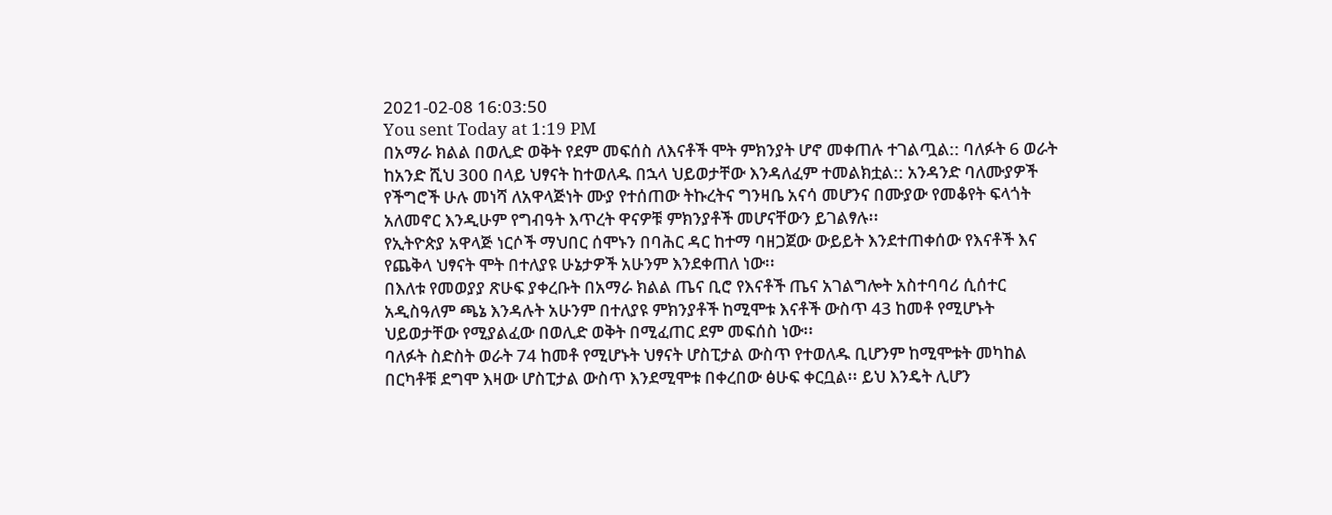2021-02-08 16:03:50
You sent Today at 1:19 PM
በአማራ ክልል በወሊድ ወቅት የደም መፍሰስ ለእናቶች ሞት ምክንያት ሆኖ መቀጠሉ ተገልጧል:: ባለፉት 6 ወራት ከአንድ ሺህ 300 በላይ ህፃናት ከተወለዱ በኋላ ህይወታቸው እንዳለፈም ተመልክቷል:: አንዳንድ ባለሙያዎች የችግሮች ሁሉ መነሻ ለአዋላጅነት ሙያ የተሰጠው ትኩረትና ግንዛቤ አናሳ መሆንና በሙያው የመቆየት ፍላጎት አለመኖር እንዲሁም የግብዓት እጥረት ዋናዎቹ ምክንያቶች መሆናቸውን ይገልፃሉ፡፡
የኢትዮጵያ አዋላጅ ነርሶች ማህበር ሰሞኑን በባሕር ዳር ከተማ ባዘጋጀው ውይይት እንደተጠቀሰው የእናቶች እና የጨቅላ ህፃናት ሞት በተለያዩ ሁኔታዎች አሁንም እንደቀጠለ ነው፡፡
በእለቱ የመወያያ ጽሁፍ ያቀረቡት በአማራ ክልል ጤና ቢሮ የእናቶች ጤና አገልግሎት አስተባባሪ ሲሰተር አዲስዓለም ጫኔ እንዳሉት አሁንም በተለያዩ ምክንያቶች ከሚሞቱ እናቶች ውስጥ 43 ከመቶ የሚሆኑት ህይወታቸው የሚያልፈው በወሊድ ወቅት በሚፈጠር ደም መፍሰስ ነው፡፡
ባለፉት ስድስት ወራት 74 ከመቶ የሚሆኑት ህፃናት ሆስፒታል ውስጥ የተወለዱ ቢሆንም ከሚሞቱት መካከል በርካቶቹ ደግሞ እዛው ሆስፒታል ውስጥ እንደሚሞቱ በቀረበው ፅሁፍ ቀርቧል፡፡ ይህ እንዴት ሊሆን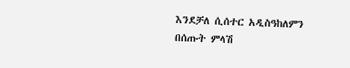እንደቻለ ሲሰተር አዲስዓከለምን በሰጡት ምላሽ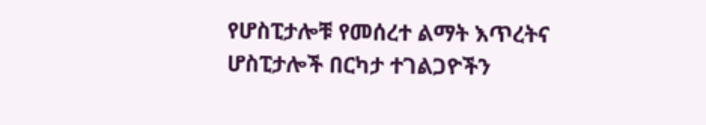የሆስፒታሎቹ የመሰረተ ልማት እጥረትና ሆስፒታሎች በርካታ ተገልጋዮችን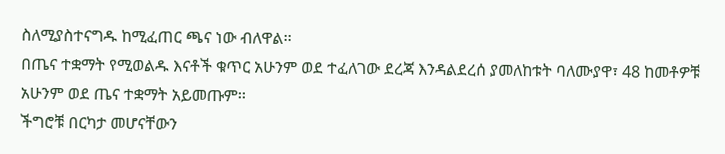ስለሚያስተናግዱ ከሚፈጠር ጫና ነው ብለዋል፡፡
በጤና ተቋማት የሚወልዱ እናቶች ቁጥር አሁንም ወደ ተፈለገው ደረጃ እንዳልደረሰ ያመለከቱት ባለሙያዋ፣ 48 ከመቶዎቹ አሁንም ወደ ጤና ተቋማት አይመጡም፡፡
ችግሮቹ በርካታ መሆናቸውን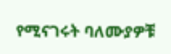የሚናገሩት ባለሙያዎቹ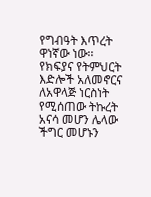የግብዓት እጥረት ዋነኛው ነው፡፡
የክፍያና የትምህርት እድሎች አለመኖርና ለአዋላጅ ነርስነት የሚሰጠው ትኩረት አናሳ መሆን ሌላው ችግር መሆኑን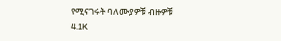የሚናገሩት ባለሙያዎቹ ብዙዎቹ
4.1K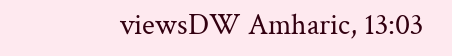viewsDW Amharic, 13:03